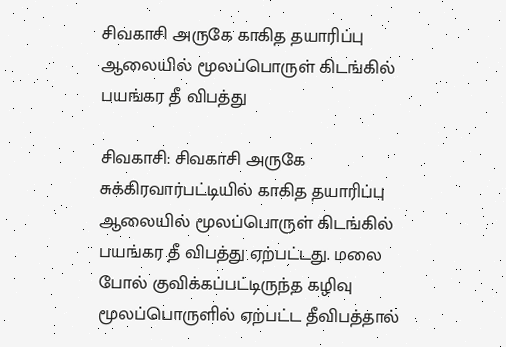சிவகாசி அருகே காகித தயாரிப்பு ஆலையில் மூலப்பொருள் கிடங்கில் பயங்கர தீ விபத்து

சிவகாசி: சிவகாசி அருகே சுக்கிரவார்பட்டியில் காகித தயாரிப்பு ஆலையில் மூலப்பொருள் கிடங்கில் பயங்கர தீ விபத்து ஏற்பட்டது. மலை போல் குவிக்கப்பட்டிருந்த கழிவு மூலப்பொருளில் ஏற்பட்ட தீவிபத்தால்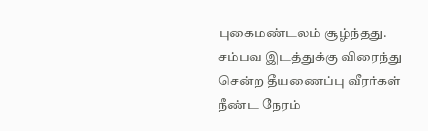புகைமண்டலம் சூழ்ந்தது. சம்பவ இடத்துக்கு விரைந்து சென்ற தீயணைப்பு வீரர்கள் நீண்ட நேரம்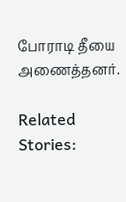போராடி தீயை அணைத்தனர்.

Related Stories: